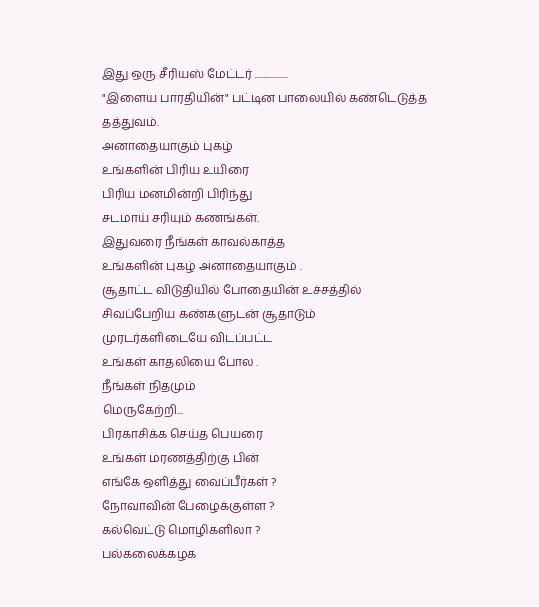இது ஒரு சீரியஸ் மேட்டர் .................
"இளைய பாரதியின்" பட்டின பாலையில் கண்டெடுத்த தத்துவம்.
அனாதையாகும் புகழ்
உங்களின் பிரிய உயிரை
பிரிய மனமின்றி பிரிந்து
சடமாய் சரியும் கணங்கள்.
இதுவரை நீங்கள் காவல்காத்த
உங்களின் புகழ் அனாதையாகும் .
சூதாட்ட விடுதியில் போதையின் உச்சத்தில்
சிவப்பேறிய கண்களுடன் சூதாடும்
முரடர்களிடையே விடப்பட்ட
உங்கள் காதலியை போல .
நீங்கள் நிதமும்
மெருகேற்றி...
பிரகாசிக்க செய்த பெயரை
உங்கள் மரணத்திற்கு பின்
எங்கே ஒளித்து வைப்பீர்கள் ?
நோவாவின் பேழைக்குள்ள ?
கல்வெட்டு மொழிகளிலா ?
பல்கலைக்கழக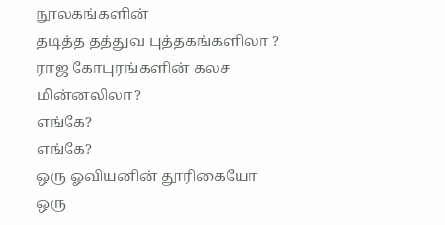நூலகங்களின்
தடித்த தத்துவ புத்தகங்களிலா ?
ராஜ கோபுரங்களின் கலச மின்னலிலா?
எங்கே?
எங்கே?
ஒரு ஓவியனின் தூரிகையோ
ஒரு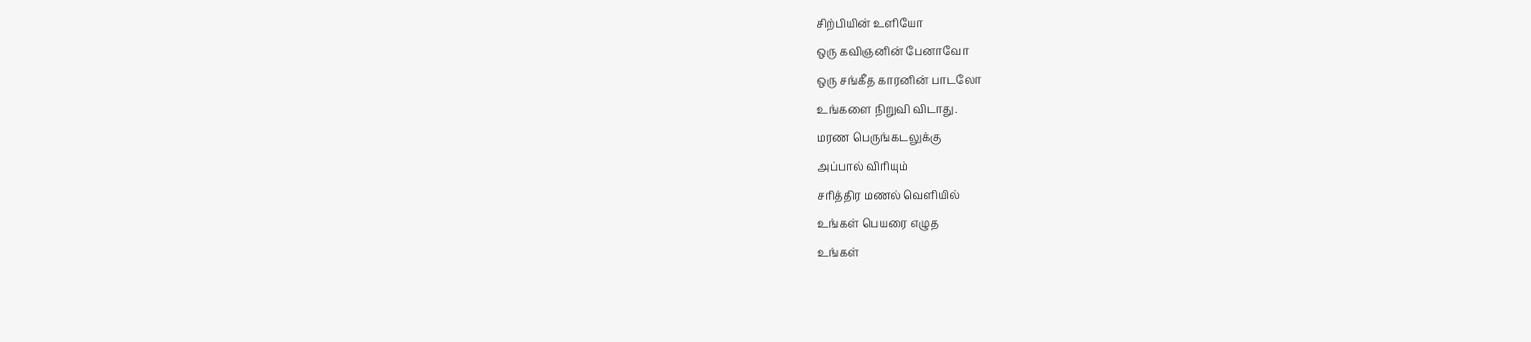சிற்பியின் உளியோ
ஒரு கவிஞனின் பேனாவோ
ஒரு சங்கீத காரனின் பாடலோ
உங்களை நிறுவி விடாது.
மரண பெருங்கடலுக்கு
அப்பால் விரியும்
சரித்திர மணல் வெளியில்
உங்கள் பெயரை எழுத
உங்கள்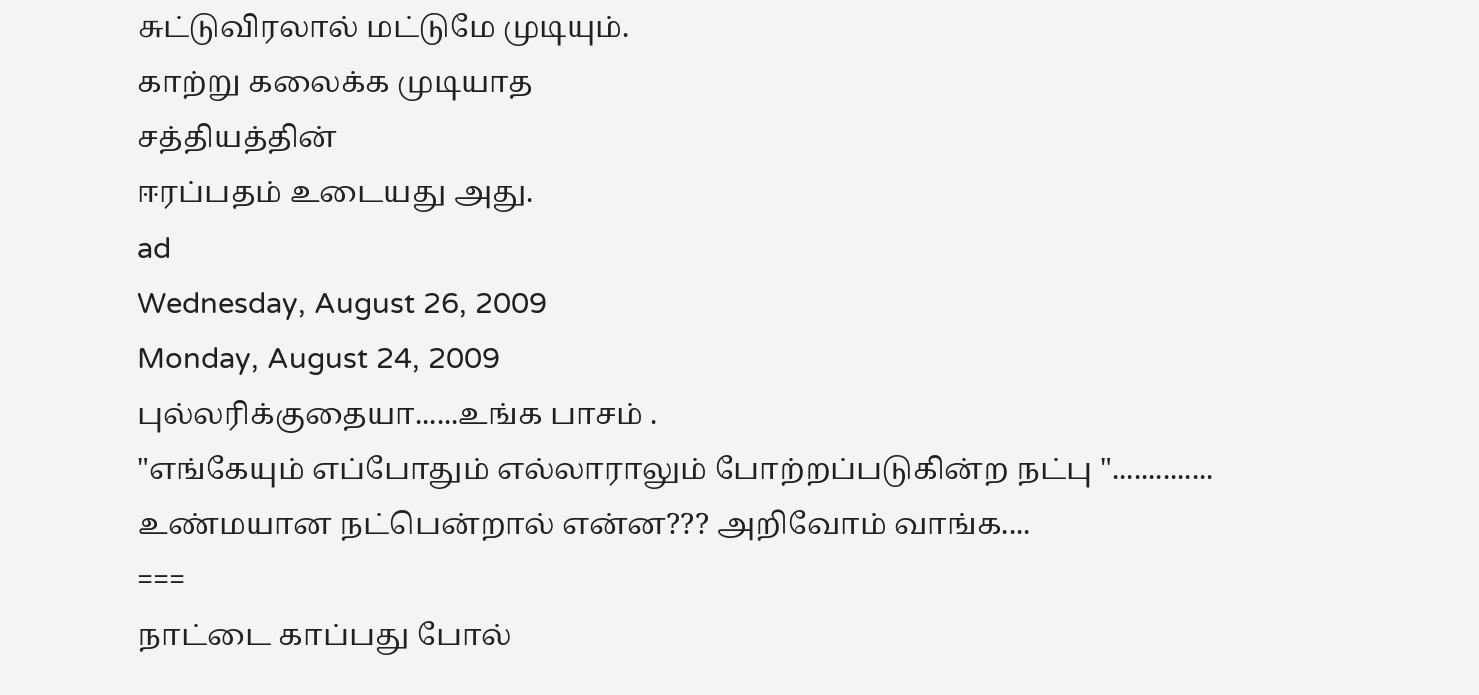சுட்டுவிரலால் மட்டுமே முடியும்.
காற்று கலைக்க முடியாத
சத்தியத்தின்
ஈரப்பதம் உடையது அது.
ad
Wednesday, August 26, 2009
Monday, August 24, 2009
புல்லரிக்குதையா......உங்க பாசம் .
"எங்கேயும் எப்போதும் எல்லாராலும் போற்றப்படுகின்ற நட்பு "..............
உண்மயான நட்பென்றால் என்ன??? அறிவோம் வாங்க....
===
நாட்டை காப்பது போல்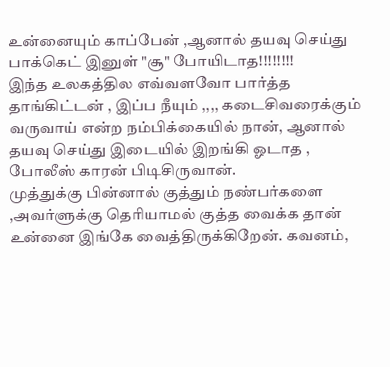உன்னையும் காப்பேன் ,ஆனால் தயவு செய்து பாக்கெட் இனுள் "சூ" போயிடாத!!!!!!!!
இந்த உலகத்தில எவ்வளவோ பார்த்த தாங்கிட்டன் , இப்ப நீயும் ,,,, கடைசிவரைக்கும் வருவாய் என்ற நம்பிக்கையில் நான், ஆனால் தயவு செய்து இடையில் இறங்கி ஓடாத , போலீஸ் காரன் பிடிசிருவான்.
முத்துக்கு பின்னால் குத்தும் நண்பர்களை ,அவர்ளுக்கு தெரியாமல் குத்த வைக்க தான் உன்னை இங்கே வைத்திருக்கிறேன். கவனம்,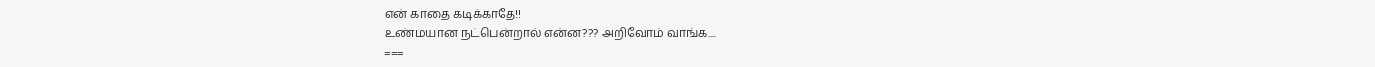என் காதை கடிக்காதே!!
உண்மயான நட்பென்றால் என்ன??? அறிவோம் வாங்க....
===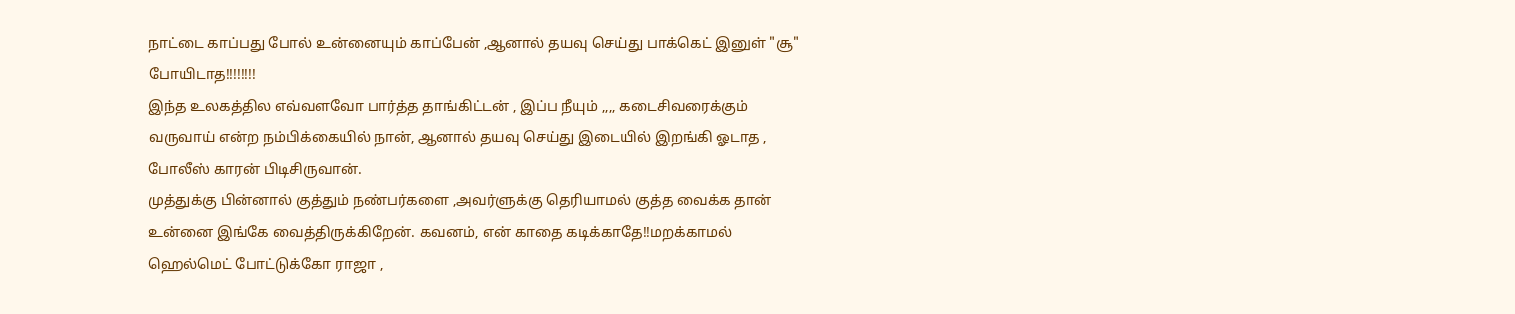நாட்டை காப்பது போல் உன்னையும் காப்பேன் ,ஆனால் தயவு செய்து பாக்கெட் இனுள் "சூ" போயிடாத!!!!!!!!
இந்த உலகத்தில எவ்வளவோ பார்த்த தாங்கிட்டன் , இப்ப நீயும் ,,,, கடைசிவரைக்கும் வருவாய் என்ற நம்பிக்கையில் நான், ஆனால் தயவு செய்து இடையில் இறங்கி ஓடாத , போலீஸ் காரன் பிடிசிருவான்.
முத்துக்கு பின்னால் குத்தும் நண்பர்களை ,அவர்ளுக்கு தெரியாமல் குத்த வைக்க தான் உன்னை இங்கே வைத்திருக்கிறேன். கவனம், என் காதை கடிக்காதே!!மறக்காமல் ஹெல்மெட் போட்டுக்கோ ராஜா ,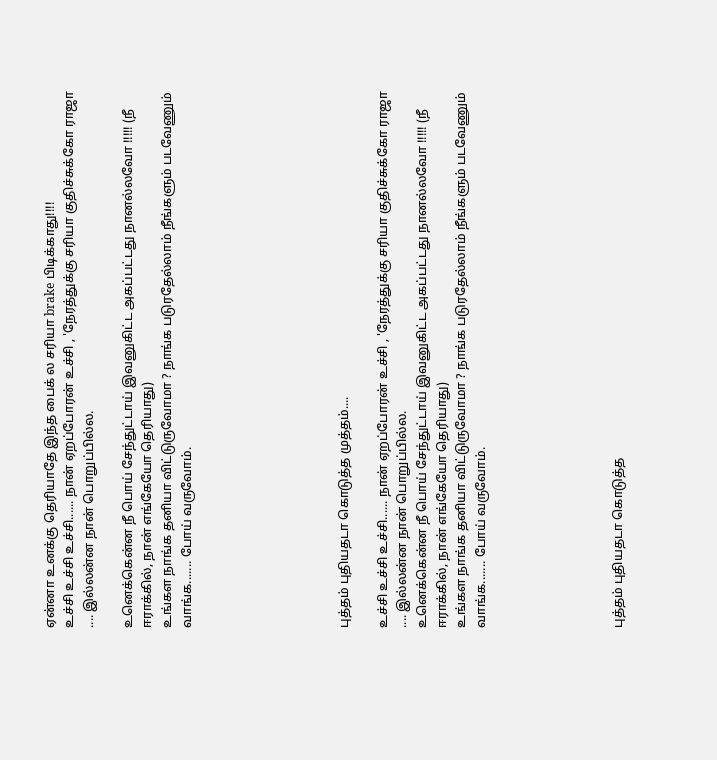ஏன்னா உனக்கு தெரியாதே இந்த பைக் ல சரியா brake பிடிக்காது!!!!
உச்சி உச்சி உச்சி...... நான் ஏறப்போரன் உச்சி , 'நேரத்துக்கு சரியா குதிச்சுக்கோ ராஜா .... இல்லன்ன நான் பொறுப்பில்ல.

உனெக்கென்ன நீ பொய் சேந்துட்டாய் இவனுகிட்ட அகப்பட்டது நானல்லவோ !!!!! (நீ ஈராக்கில், நான் எங்கேயோ தெரியாது)
உங்கள நாங்க தனியா விட்டுருவோமா ? நாங்க படுரதேல்லாம் நீங்களும் படவேணும் வாங்க....... போய் வருவோம்.







புத்தம் புதியதடா கொடுத்த முத்தம்....

உச்சி உச்சி உச்சி...... நான் ஏறப்போரன் உச்சி , 'நேரத்துக்கு சரியா குதிச்சுக்கோ ராஜா .... இல்லன்ன நான் பொறுப்பில்ல.
உனெக்கென்ன நீ பொய் சேந்துட்டாய் இவனுகிட்ட அகப்பட்டது நானல்லவோ !!!!! (நீ ஈராக்கில், நான் எங்கேயோ தெரியாது)
உங்கள நாங்க தனியா விட்டுருவோமா ? நாங்க படுரதேல்லாம் நீங்களும் படவேணும் வாங்க....... போய் வருவோம்.






புத்தம் புதியதடா கொடுத்த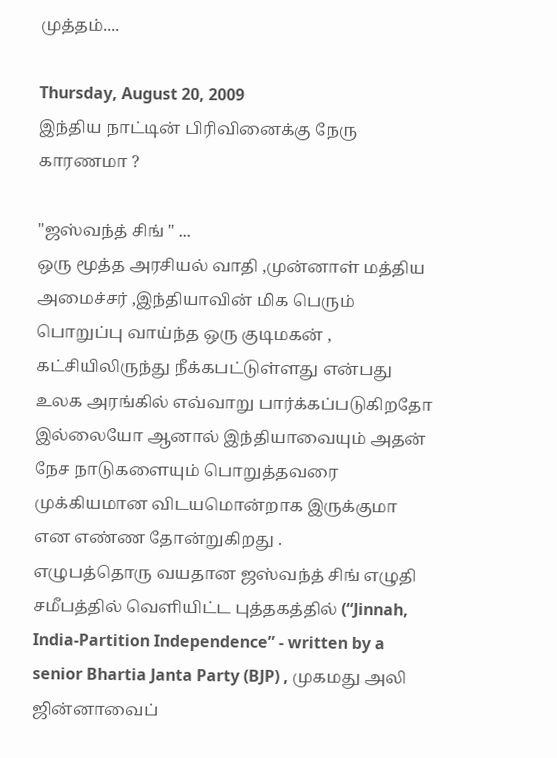முத்தம்....

Thursday, August 20, 2009
இந்திய நாட்டின் பிரிவினைக்கு நேரு காரணமா ?

"ஜஸ்வந்த் சிங் " ...
ஒரு மூத்த அரசியல் வாதி ,முன்னாள் மத்திய அமைச்சர் ,இந்தியாவின் மிக பெரும் பொறுப்பு வாய்ந்த ஒரு குடிமகன் , கட்சியிலிருந்து நீக்கபட்டுள்ளது என்பது உலக அரங்கில் எவ்வாறு பார்க்கப்படுகிறதோ இல்லையோ ஆனால் இந்தியாவையும் அதன் நேச நாடுகளையும் பொறுத்தவரை முக்கியமான விடயமொன்றாக இருக்குமா என எண்ண தோன்றுகிறது .
எழுபத்தொரு வயதான ஜஸ்வந்த் சிங் எழுதி சமீபத்தில் வெளியிட்ட புத்தகத்தில் (“Jinnah, India-Partition Independence” - written by a senior Bhartia Janta Party (BJP) , முகமது அலி ஜின்னாவைப்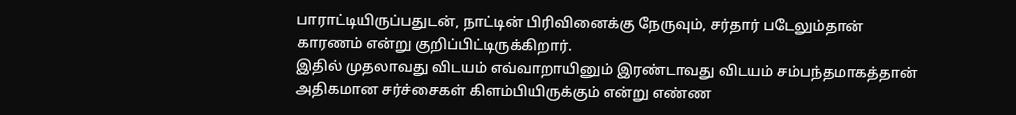பாராட்டியிருப்பதுடன், நாட்டின் பிரிவினைக்கு நேருவும், சர்தார் படேலும்தான் காரணம் என்று குறிப்பிட்டிருக்கிறார்.
இதில் முதலாவது விடயம் எவ்வாறாயினும் இரண்டாவது விடயம் சம்பந்தமாகத்தான் அதிகமான சர்ச்சைகள் கிளம்பியிருக்கும் என்று எண்ண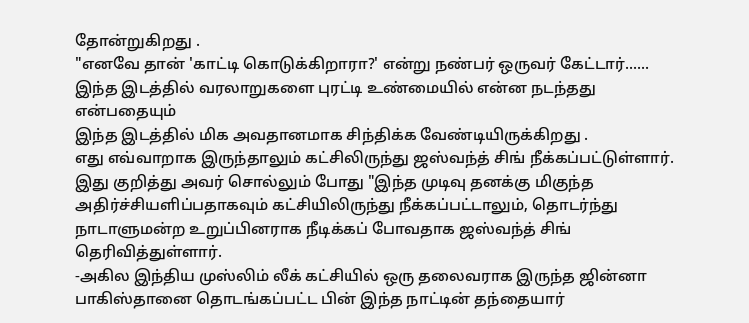தோன்றுகிறது .
"எனவே தான் 'காட்டி கொடுக்கிறாரா?' என்று நண்பர் ஒருவர் கேட்டார்......
இந்த இடத்தில் வரலாறுகளை புரட்டி உண்மையில் என்ன நடந்தது என்பதையும்
இந்த இடத்தில் மிக அவதானமாக சிந்திக்க வேண்டியிருக்கிறது .
எது எவ்வாறாக இருந்தாலும் கட்சிலிருந்து ஜஸ்வந்த் சிங் நீக்கப்பட்டுள்ளார்.
இது குறித்து அவர் சொல்லும் போது "இந்த முடிவு தனக்கு மிகுந்த அதிர்ச்சியளிப்பதாகவும் கட்சியிலிருந்து நீக்கப்பட்டாலும், தொடர்ந்து நாடாளுமன்ற உறுப்பினராக நீடிக்கப் போவதாக ஜஸ்வந்த் சிங் தெரிவித்துள்ளார்.
-அகில இந்திய முஸ்லிம் லீக் கட்சியில் ஒரு தலைவராக இருந்த ஜின்னா பாகிஸ்தானை தொடங்கப்பட்ட பின் இந்த நாட்டின் தந்தையார்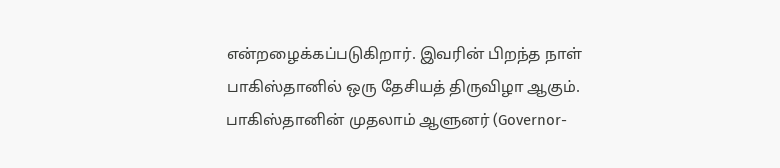என்றழைக்கப்படுகிறார். இவரின் பிறந்த நாள் பாகிஸ்தானில் ஒரு தேசியத் திருவிழா ஆகும். பாகிஸ்தானின் முதலாம் ஆளுனர் (Governor-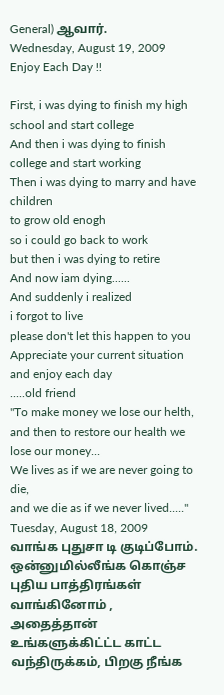General) ஆவார்.
Wednesday, August 19, 2009
Enjoy Each Day !!

First, i was dying to finish my high school and start college
And then i was dying to finish college and start working
Then i was dying to marry and have children
to grow old enogh
so i could go back to work
but then i was dying to retire
And now iam dying......
And suddenly i realized
i forgot to live
please don't let this happen to you
Appreciate your current situation
and enjoy each day
.....old friend
"To make money we lose our helth,
and then to restore our health we lose our money...
We lives as if we are never going to die,
and we die as if we never lived....."
Tuesday, August 18, 2009
வாங்க புதுசா டி குடிப்போம்.
ஒன்னுமில்லீங்க கொஞ்ச புதிய பாத்திரங்கள் வாங்கினோம் , அதைத்தான் உங்களுக்கிட்ட்ட காட்ட வந்திருக்கம், பிறகு நீங்க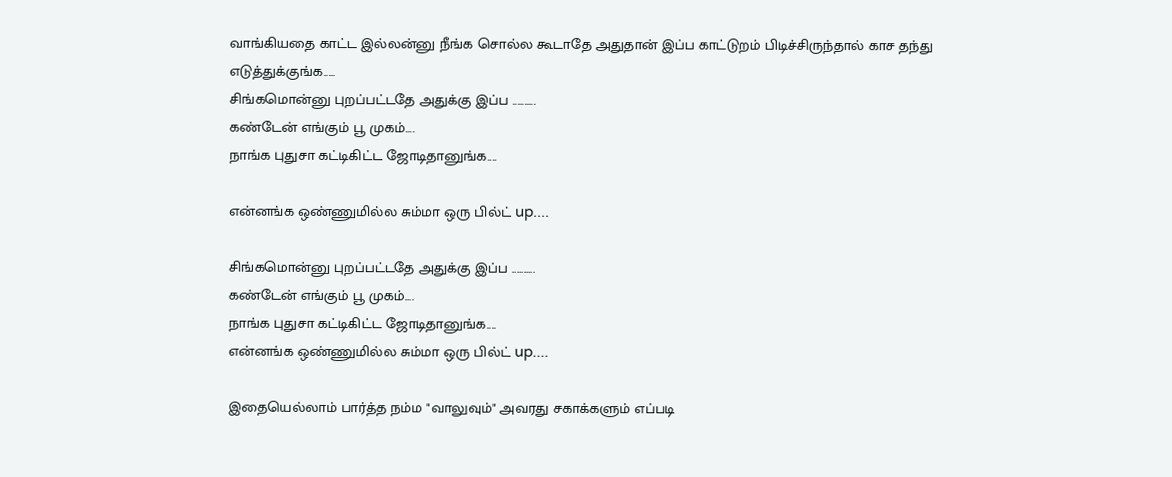வாங்கியதை காட்ட இல்லன்னு நீங்க சொல்ல கூடாதே அதுதான் இப்ப காட்டுறம் பிடிச்சிருந்தால் காச தந்து எடுத்துக்குங்க.....
சிங்கமொன்னு புறப்பட்டதே அதுக்கு இப்ப ..........
கண்டேன் எங்கும் பூ முகம்....
நாங்க புதுசா கட்டிகிட்ட ஜோடிதானுங்க....

என்னங்க ஒண்ணுமில்ல சும்மா ஒரு பில்ட் up....

சிங்கமொன்னு புறப்பட்டதே அதுக்கு இப்ப ..........
கண்டேன் எங்கும் பூ முகம்....
நாங்க புதுசா கட்டிகிட்ட ஜோடிதானுங்க....
என்னங்க ஒண்ணுமில்ல சும்மா ஒரு பில்ட் up....

இதையெல்லாம் பார்த்த நம்ம "வாலுவும்" அவரது சகாக்களும் எப்படி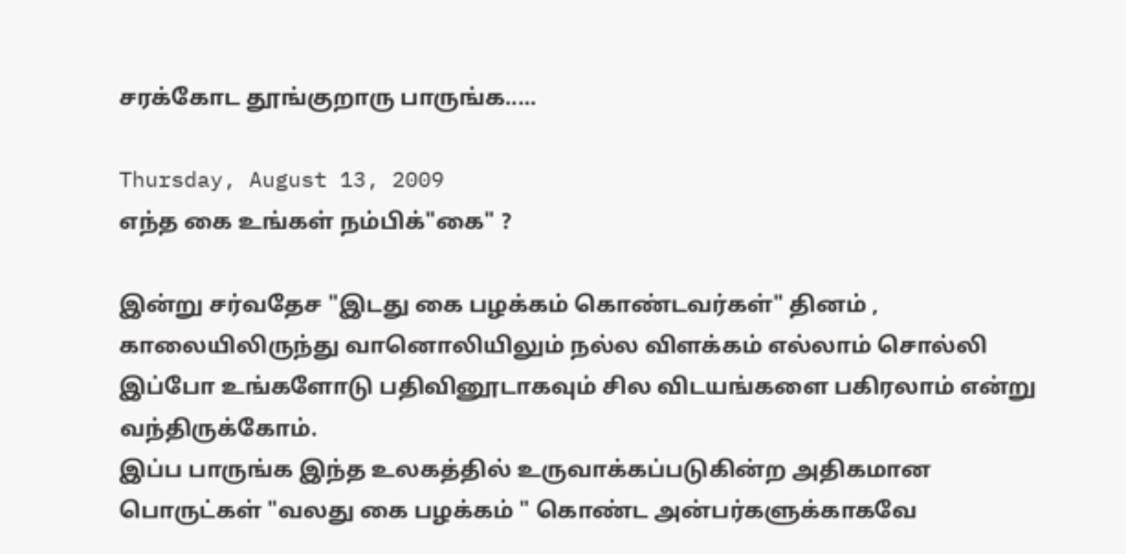சரக்கோட தூங்குறாரு பாருங்க.....

Thursday, August 13, 2009
எந்த கை உங்கள் நம்பிக்"கை" ?

இன்று சர்வதேச "இடது கை பழக்கம் கொண்டவர்கள்" தினம் , காலையிலிருந்து வானொலியிலும் நல்ல விளக்கம் எல்லாம் சொல்லி இப்போ உங்களோடு பதிவினூடாகவும் சில விடயங்களை பகிரலாம் என்று வந்திருக்கோம்.
இப்ப பாருங்க இந்த உலகத்தில் உருவாக்கப்படுகின்ற அதிகமான பொருட்கள் "வலது கை பழக்கம் " கொண்ட அன்பர்களுக்காகவே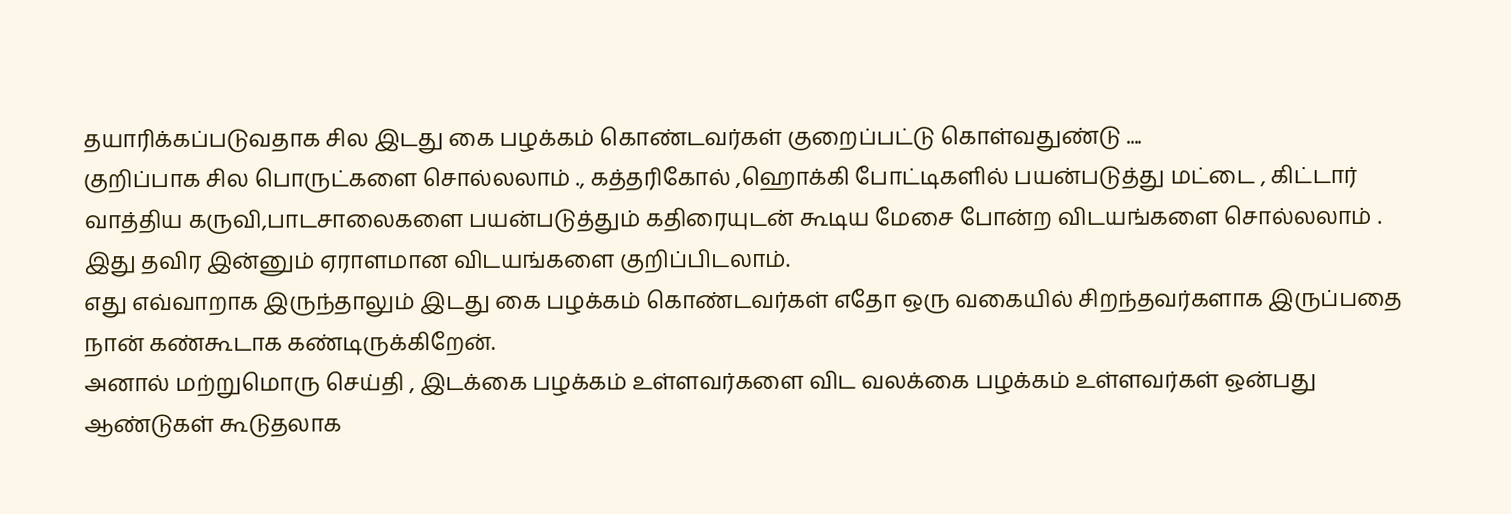தயாரிக்கப்படுவதாக சில இடது கை பழக்கம் கொண்டவர்கள் குறைப்பட்டு கொள்வதுண்டு ....
குறிப்பாக சில பொருட்களை சொல்லலாம் ., கத்தரிகோல் ,ஹொக்கி போட்டிகளில் பயன்படுத்து மட்டை , கிட்டார் வாத்திய கருவி,பாடசாலைகளை பயன்படுத்தும் கதிரையுடன் கூடிய மேசை போன்ற விடயங்களை சொல்லலாம் .
இது தவிர இன்னும் ஏராளமான விடயங்களை குறிப்பிடலாம்.
எது எவ்வாறாக இருந்தாலும் இடது கை பழக்கம் கொண்டவர்கள் எதோ ஒரு வகையில் சிறந்தவர்களாக இருப்பதை நான் கண்கூடாக கண்டிருக்கிறேன்.
அனால் மற்றுமொரு செய்தி , இடக்கை பழக்கம் உள்ளவர்களை விட வலக்கை பழக்கம் உள்ளவர்கள் ஒன்பது ஆண்டுகள் கூடுதலாக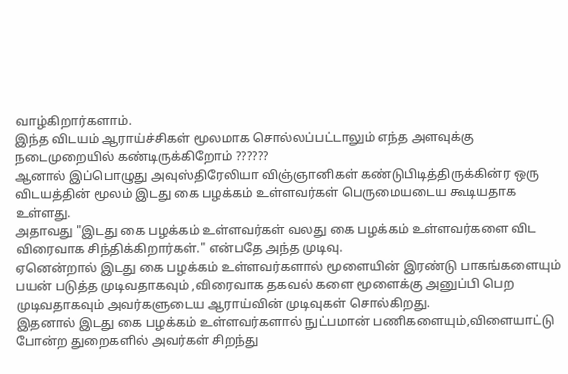வாழ்கிறார்களாம்.
இந்த விடயம் ஆராய்ச்சிகள் மூலமாக சொல்லப்பட்டாலும் எந்த அளவுக்கு நடைமுறையில் கண்டிருக்கிறோம் ??????
ஆனால் இப்பொழுது அவுஸ்திரேலியா விஞ்ஞானிகள் கண்டுபிடித்திருக்கின்ர ஒரு விடயத்தின் மூலம் இடது கை பழக்கம் உள்ளவர்கள் பெருமையடைய கூடியதாக உள்ளது.
அதாவது "இடது கை பழக்கம் உள்ளவர்கள் வலது கை பழக்கம் உள்ளவர்களை விட விரைவாக சிந்திக்கிறார்கள்." என்பதே அந்த முடிவு.
ஏனென்றால் இடது கை பழக்கம் உள்ளவர்களால் மூளையின் இரண்டு பாகங்களையும் பயன் படுத்த முடிவதாகவும் ,விரைவாக தகவல் களை மூளைக்கு அனுப்பி பெற முடிவதாகவும் அவர்களுடைய ஆராய்வின் முடிவுகள் சொல்கிறது.
இதனால் இடது கை பழக்கம் உள்ளவர்களால் நுட்பமான் பணிகளையும்,விளையாட்டு போன்ற துறைகளில் அவர்கள் சிறந்து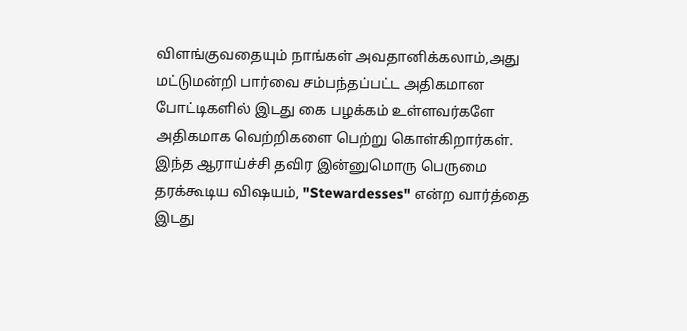விளங்குவதையும் நாங்கள் அவதானிக்கலாம்,அது மட்டுமன்றி பார்வை சம்பந்தப்பட்ட அதிகமான போட்டிகளில் இடது கை பழக்கம் உள்ளவர்களே அதிகமாக வெற்றிகளை பெற்று கொள்கிறார்கள்.
இந்த ஆராய்ச்சி தவிர இன்னுமொரு பெருமை தரக்கூடிய விஷயம், "Stewardesses" என்ற வார்த்தை இடது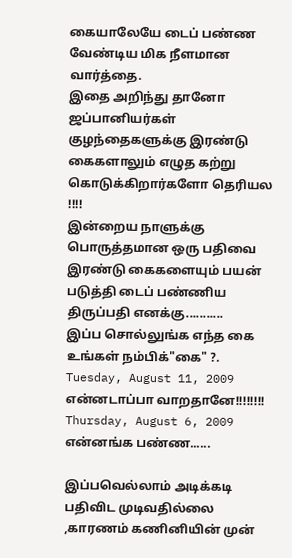கையாலேயே டைப் பண்ண வேண்டிய மிக நீளமான வார்த்தை.
இதை அறிந்து தானோ ஜப்பானியர்கள் குழந்தைகளுக்கு இரண்டு கைகளாலும் எழுத கற்று கொடுக்கிறார்களோ தெரியல !!!!
இன்றைய நாளுக்கு பொருத்தமான ஒரு பதிவை இரண்டு கைகளையும் பயன் படுத்தி டைப் பண்ணிய திருப்பதி எனக்கு...........
இப்ப சொல்லுங்க எந்த கை உங்கள் நம்பிக்"கை" ?.
Tuesday, August 11, 2009
என்னடாப்பா வாறதானே!!!!!!!!
Thursday, August 6, 2009
என்னங்க பண்ண......

இப்பவெல்லாம் அடிக்கடி பதிவிட முடிவதில்லை ,காரணம் கணினியின் முன்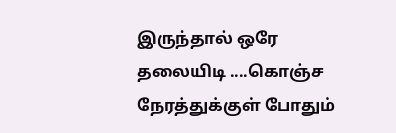இருந்தால் ஒரே தலையிடி ....கொஞ்ச நேரத்துக்குள் போதும்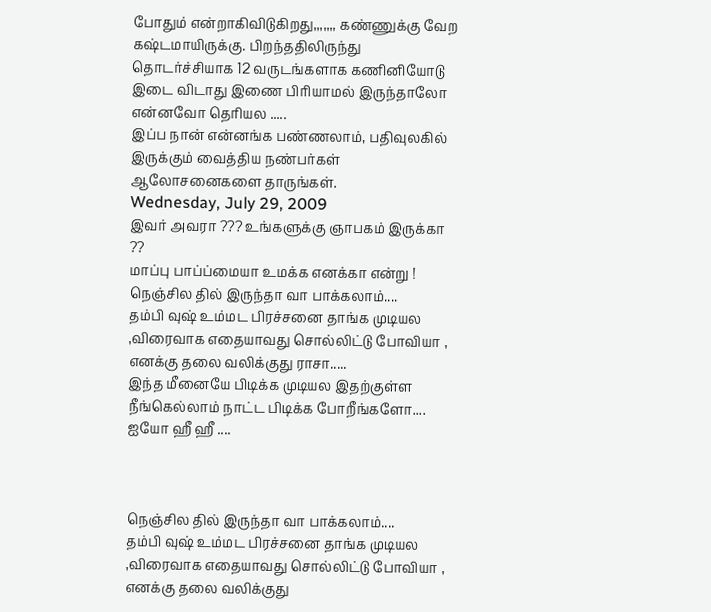போதும் என்றாகிவிடுகிறது,,,,,,, கண்ணுக்கு வேற கஷ்டமாயிருக்கு. பிறந்ததிலிருந்து தொடர்ச்சியாக 12 வருடங்களாக கணினியோடு இடை விடாது இணை பிரியாமல் இருந்தாலோ என்னவோ தெரியல .....
இப்ப நான் என்னங்க பண்ணலாம், பதிவுலகில் இருக்கும் வைத்திய நண்பர்கள் ஆலோசனைகளை தாருங்கள்.
Wednesday, July 29, 2009
இவர் அவரா ??? உங்களுக்கு ஞாபகம் இருக்கா ??
மாப்பு பாப்ப்மையா உமக்க எனக்கா என்று !
நெஞ்சில தில் இருந்தா வா பாக்கலாம்....
தம்பி வுஷ் உம்மட பிரச்சனை தாங்க முடியல ,விரைவாக எதையாவது சொல்லிட்டு போவியா , எனக்கு தலை வலிக்குது ராசா.....
இந்த மீனையே பிடிக்க முடியல இதற்குள்ள நீங்கெல்லாம் நாட்ட பிடிக்க போறீங்களோ....
ஐயோ ஹீ ஹீ ....



நெஞ்சில தில் இருந்தா வா பாக்கலாம்....
தம்பி வுஷ் உம்மட பிரச்சனை தாங்க முடியல ,விரைவாக எதையாவது சொல்லிட்டு போவியா , எனக்கு தலை வலிக்குது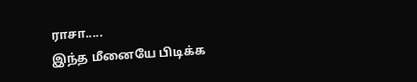ராசா.....
இந்த மீனையே பிடிக்க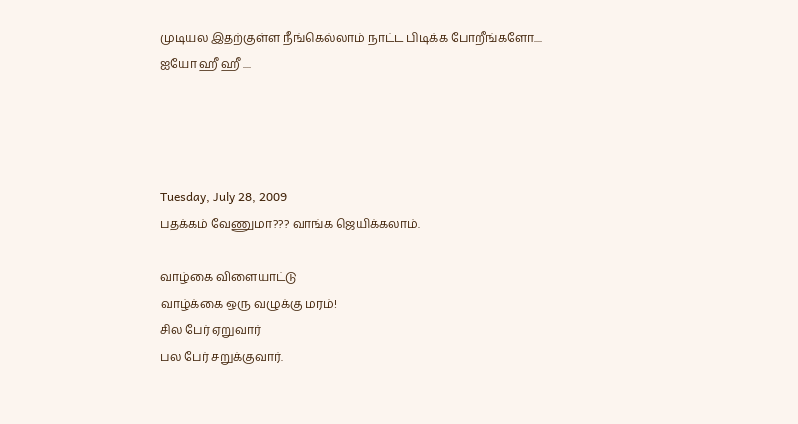முடியல இதற்குள்ள நீங்கெல்லாம் நாட்ட பிடிக்க போறீங்களோ....
ஐயோ ஹீ ஹீ ....




Tuesday, July 28, 2009
பதக்கம் வேணுமா??? வாங்க ஜெயிக்கலாம்.

வாழ்கை விளையாட்டு
வாழ்க்கை ஒரு வழுக்கு மரம்!
சில பேர் ஏறுவார்
பல பேர் சறுக்குவார்.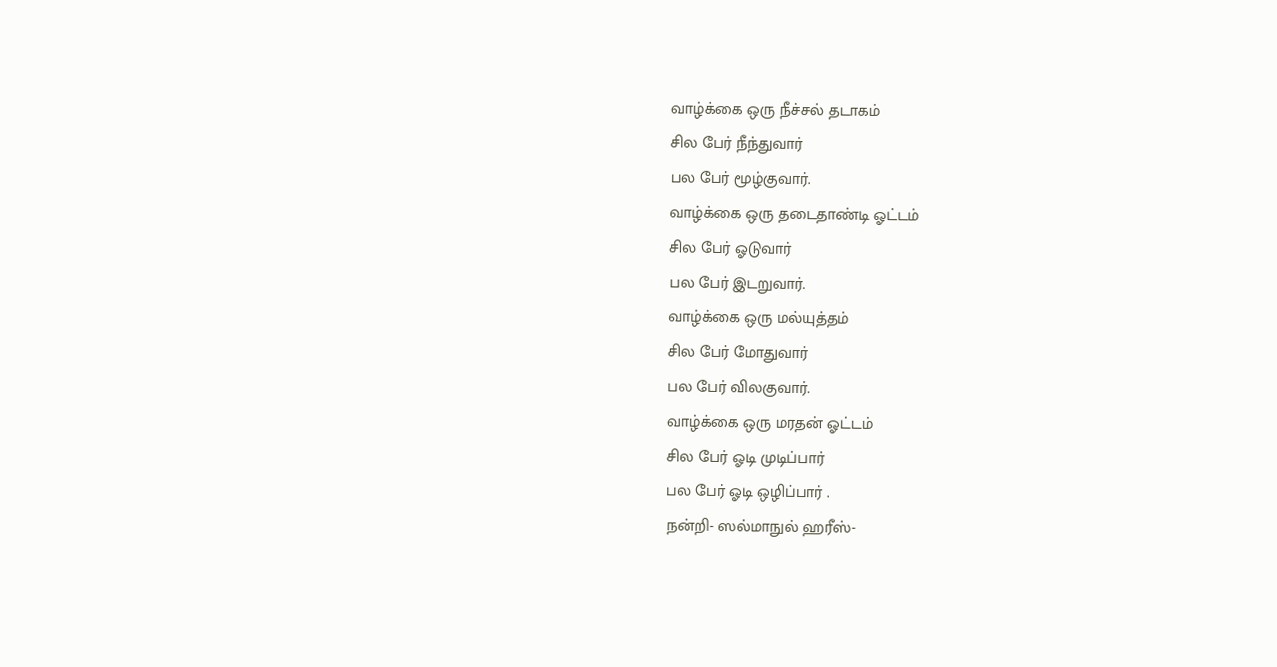வாழ்க்கை ஒரு நீச்சல் தடாகம்
சில பேர் நீந்துவார்
பல பேர் மூழ்குவார்.
வாழ்க்கை ஒரு தடைதாண்டி ஓட்டம்
சில பேர் ஓடுவார்
பல பேர் இடறுவார்.
வாழ்க்கை ஒரு மல்யுத்தம்
சில பேர் மோதுவார்
பல பேர் விலகுவார்.
வாழ்க்கை ஒரு மரதன் ஓட்டம்
சில பேர் ஓடி முடிப்பார்
பல பேர் ஓடி ஒழிப்பார் .
நன்றி- ஸல்மாநுல் ஹரீஸ்-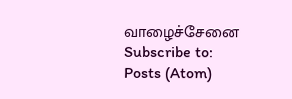வாழைச்சேனை
Subscribe to:
Posts (Atom)